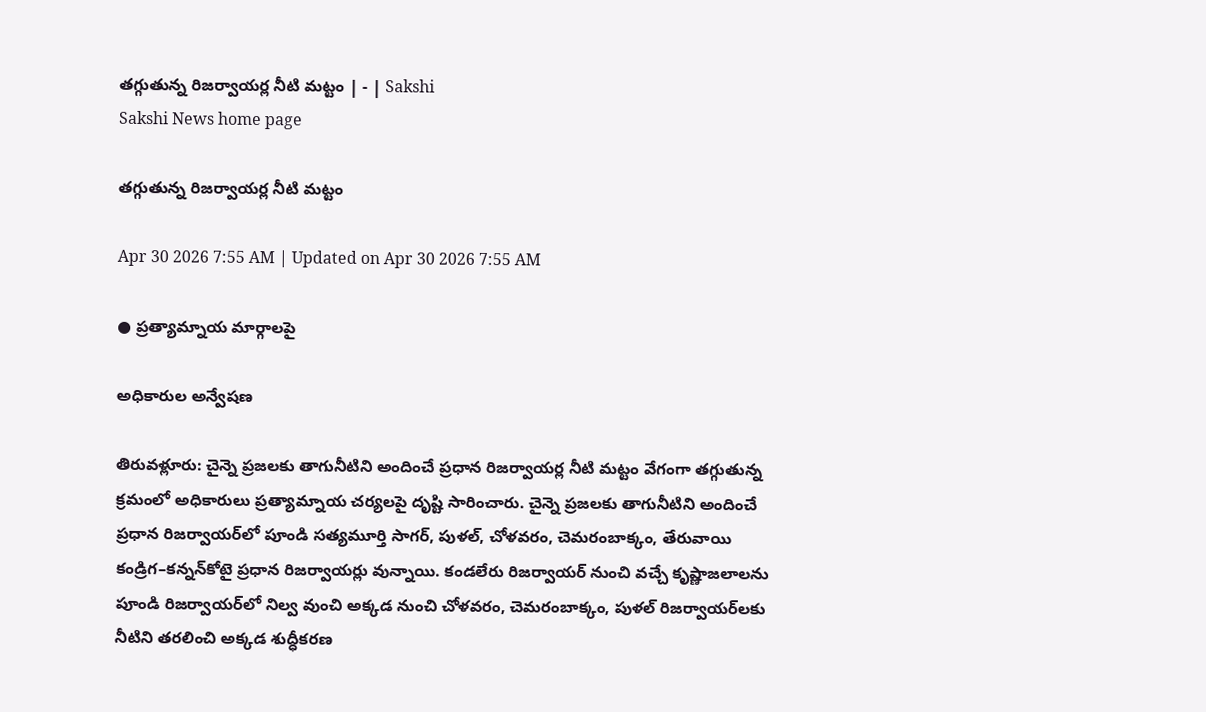తగ్గుతున్న రిజర్వాయర్ల నీటి మట్టం | - | Sakshi
Sakshi News home page

తగ్గుతున్న రిజర్వాయర్ల నీటి మట్టం

Apr 30 2026 7:55 AM | Updated on Apr 30 2026 7:55 AM

● ప్రత్యామ్నాయ మార్గాలపై

అధికారుల అన్వేషణ

తిరువళ్లూరు: చైన్నె ప్రజలకు తాగునీటిని అందించే ప్రధాన రిజర్వాయర్ల నీటి మట్టం వేగంగా తగ్గుతున్న క్రమంలో అధికారులు ప్రత్యామ్నాయ చర్యలపై దృష్టి సారించారు. చైన్నె ప్రజలకు తాగునీటిని అందించే ప్రధాన రిజర్వాయర్‌లో పూండి సత్యమూర్తి సాగర్‌, పుళల్‌, చోళవరం, చెమరంబాక్కం, తేరువాయి కండ్రిగ–కన్నన్‌కోటై ప్రధాన రిజర్వాయర్లు వున్నాయి. కండలేరు రిజర్వాయర్‌ నుంచి వచ్చే కృష్ణాజలాలను పూండి రిజర్వాయర్‌లో నిల్వ వుంచి అక్కడ నుంచి చోళవరం, చెమరంబాక్కం, పుళల్‌ రిజర్వాయర్‌లకు నీటిని తరలించి అక్కడ శుద్ధీకరణ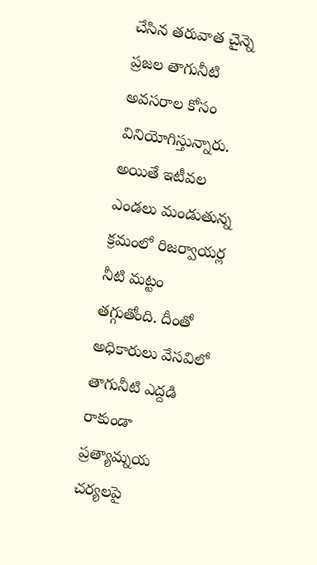చేసిన తరువాత చైన్నె ప్రజల తాగునీటి అవసరాల కోసం వినియోగిస్తున్నారు. అయితే ఇటీవల ఎండలు మండుతున్న క్రమంలో రిజర్వాయర్ల నీటి మట్టం తగ్గుతోంది. దీంతో అధికారులు వేసవిలో తాగునీటి ఎద్దడి రాకుండా ప్రత్యామ్నయ చర్యలపై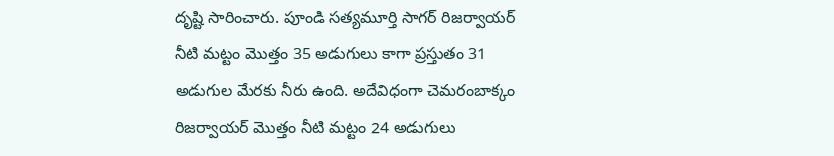దృష్టి సారించారు. పూండి సత్యమూర్తి సాగర్‌ రిజర్వాయర్‌ నీటి మట్టం మొత్తం 35 అడుగులు కాగా ప్రస్తుతం 31 అడుగుల మేరకు నీరు ఉంది. అదేవిధంగా చెమరంబాక్కం రిజర్వాయర్‌ మొత్తం నీటి మట్టం 24 అడుగులు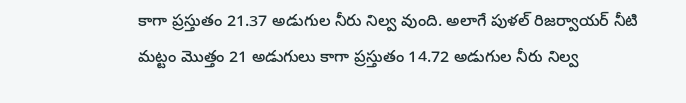కాగా ప్రస్తుతం 21.37 అడుగుల నీరు నిల్వ వుంది. అలాగే పుళల్‌ రిజర్వాయర్‌ నీటి మట్టం మొత్తం 21 అడుగులు కాగా ప్రస్తుతం 14.72 అడుగుల నీరు నిల్వ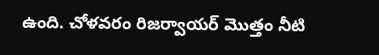ఉంది. చోళవరం రిజర్వాయర్‌ మొత్తం నీటి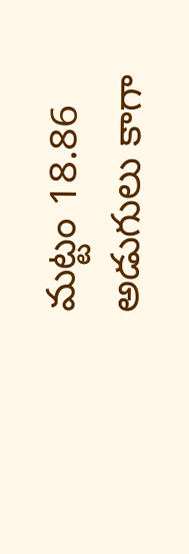మట్టం 18.86 అడుగులు కాగా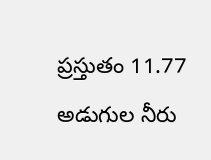ప్రస్తుతం 11.77 అడుగుల నీరు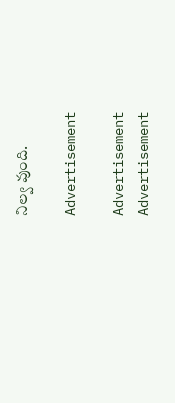నిల్వ వుంది.

Advertisement

Advertisement
Advertisement